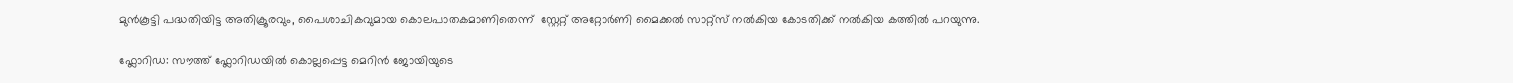മുൻകൂട്ടി പദ്ധതിയിട്ട അതിക്രൂരവും, പൈശാചികവുമായ കൊലപാതകമാണിതെന്ന്  സ്റ്റേറ്റ് അറ്റോർണി മൈക്കൽ സാറ്റ്സ് നൽകിയ കോടതിക്ക് നൽകിയ കത്തിൽ പറയുന്നു.

ഫ്ലോറിഡ: സൗത്ത് ഫ്ലോറിഡയിൽ കൊല്ലപ്പെട്ട മെറിൻ ജോയിയുടെ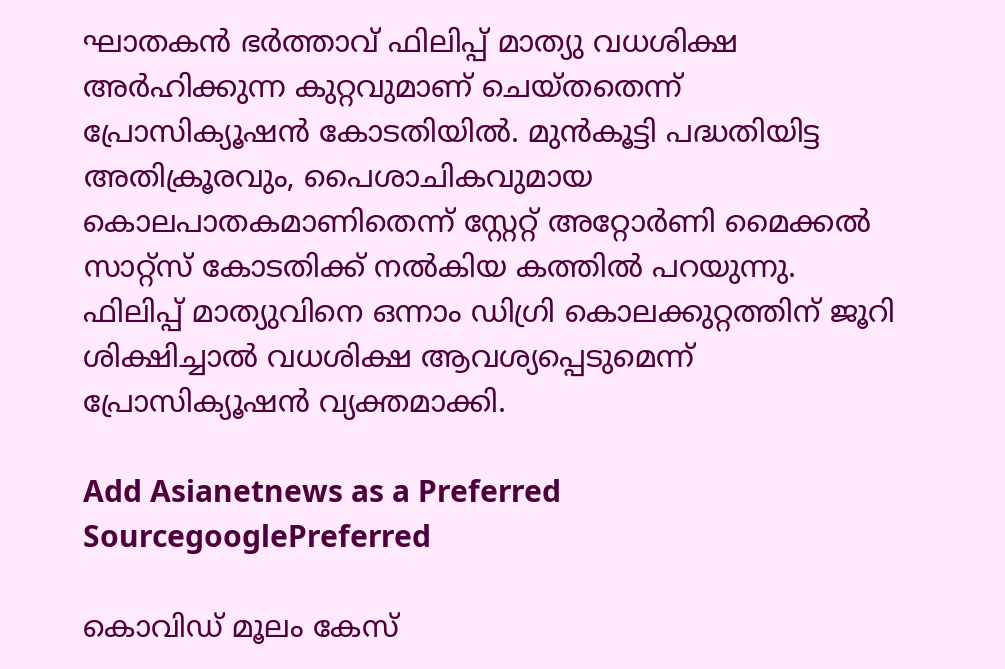ഘാതകൻ ഭർത്താവ് ഫിലിപ്പ് മാത്യു വധശിക്ഷ അർഹിക്കുന്ന കുറ്റവുമാണ് ചെയ്തതെന്ന് പ്രോസിക്യൂഷൻ കോടതിയിൽ. മുൻകൂട്ടി പദ്ധതിയിട്ട അതിക്രൂരവും, പൈശാചികവുമായ കൊലപാതകമാണിതെന്ന് സ്റ്റേറ്റ് അറ്റോർണി മൈക്കൽ സാറ്റ്സ് കോടതിക്ക് നൽകിയ കത്തിൽ പറയുന്നു. ഫിലിപ്പ് മാത്യുവിനെ ഒന്നാം ഡിഗ്രി കൊലക്കുറ്റത്തിന് ജൂറി ശിക്ഷിച്ചാൽ വധശിക്ഷ ആവശ്യപ്പെടുമെന്ന് പ്രോസിക്യൂഷൻ വ്യക്തമാക്കി.

Add Asianetnews as a Preferred SourcegooglePreferred

കൊവിഡ് മൂലം കേസ്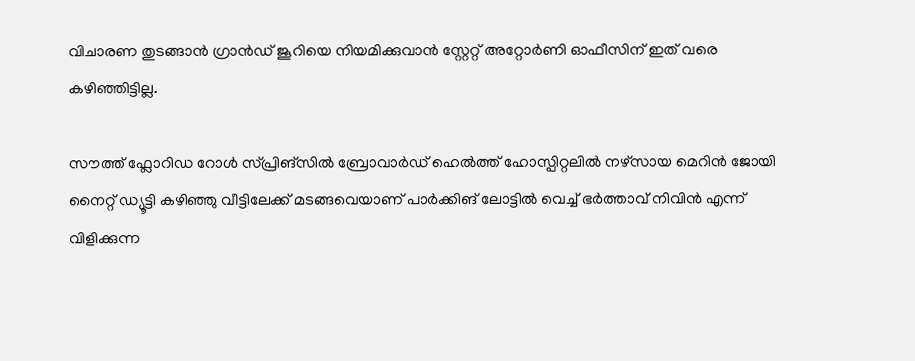വിചാരണ തുടങ്ങാൻ ഗ്രാൻഡ് ജൂറിയെ നിയമിക്കുവാൻ സ്റ്റേറ്റ് അറ്റോർണി ഓഫീസിന് ഇത് വരെ കഴിഞ്ഞിട്ടില്ല.

സൗത്ത് ഫ്ലോറിഡ റോള്‍ സ്‌പ്രിങ്‌സിൽ ബ്രോവാർഡ്‌ ഹെൽത്ത് ഹോസ്പിറ്റലിൽ നഴ്‌സായ മെറിൻ ജോയി നൈറ്റ് ഡ്യൂട്ടി കഴിഞ്ഞു വീട്ടിലേക്ക് മടങ്ങവെയാണ് പാർക്കിങ് ലോട്ടിൽ വെച്ച് ഭർത്താവ് നിവിൻ എന്ന് വിളിക്കുന്ന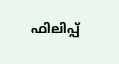ഫിലിപ്പ്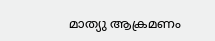മാത്യു ആക്രമണം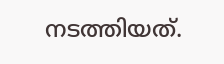നടത്തിയത്.